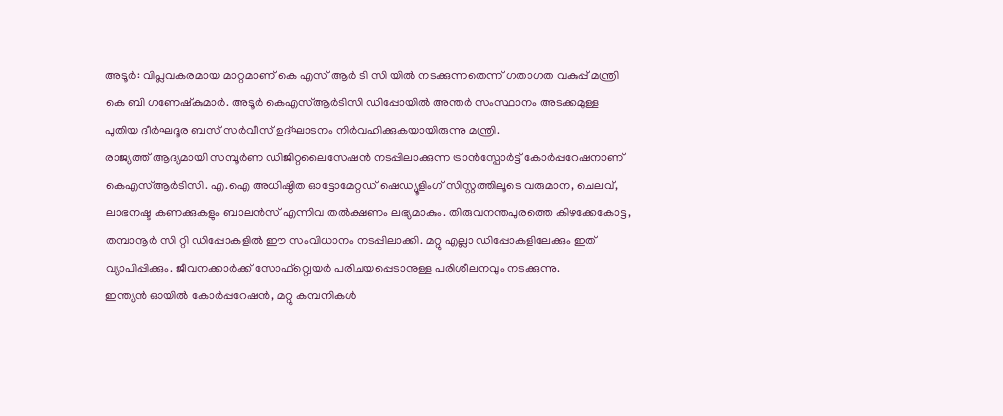അടൂർ: വിപ്ലവകരമായ മാറ്റമാണ് കെ എസ് ആർ ടി സി യിൽ നടക്കുന്നതെന്ന് ഗതാഗത വകുപ്പ് മന്ത്രി കെ ബി ഗണേഷ്കുമാർ. അടൂർ കെഎസ്ആർടിസി ഡിപ്പോയിൽ അന്തർ സംസ്ഥാനം അടക്കമുള്ള പുതിയ ദീർഘദൂര ബസ് സർവീസ് ഉദ്ഘാടനം നിർവഹിക്കുകയായിരുന്നു മന്ത്രി.
രാജ്യത്ത് ആദ്യമായി സമ്പൂർണ ഡിജിറ്റലൈസേഷൻ നടപ്പിലാക്കുന്ന ട്രാൻസ്പോർട്ട് കോർപ്പറേഷനാണ് കെഎസ്ആർടിസി. എ.ഐ അധിഷ്ഠിത ഓട്ടോമേറ്റഡ് ഷെഡ്യൂളിംഗ് സിസ്റ്റത്തിലൂടെ വരുമാന, ചെലവ്, ലാഭനഷ്ട കണക്കുകളും ബാലൻസ് എന്നിവ തൽക്ഷണം ലഭ്യമാകും. തിരുവനന്തപുരത്തെ കിഴക്കേകോട്ട, തമ്പാനൂർ സി റ്റി ഡിപ്പോകളിൽ ഈ സംവിധാനം നടപ്പിലാക്കി. മറ്റു എല്ലാ ഡിപ്പോകളിലേക്കും ഇത് വ്യാപിപ്പിക്കും. ജീവനക്കാർക്ക് സോഫ്റ്റ്വെയർ പരിചയപ്പെടാനുള്ള പരിശീലനവും നടക്കുന്നു.
ഇന്ത്യൻ ഓയിൽ കോർപ്പറേഷൻ, മറ്റു കമ്പനികൾ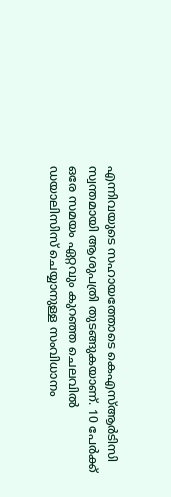എന്നിവയുടെ സഹായത്തോടെ കെഎസ്ആർടിസി സ്വന്തമായി ആശുപത്രി തുടങ്ങുകയാണ്. 10 പേർക്ക് ഒരേ സമയം ഏറ്റവും കുറഞ്ഞ ചെലവിൽ ഡയാലിസിസ് ചെയ്യാനുള്ള സംവിധാനം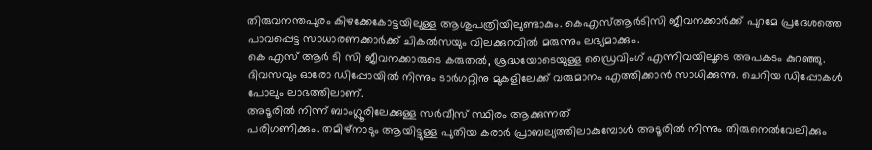തിരുവനന്തപുരം കിഴക്കേകോട്ടയിലുള്ള ആശുപത്രിയിലുണ്ടാകും. കെഎസ്ആർടിസി ജീവനക്കാർക്ക് പുറമേ പ്രദേശത്തെ പാവപ്പെട്ട സാധാരണക്കാർക്ക് ചികൽസയും വിലക്കുറവിൽ മരുന്നും ലഭ്യമാക്കും.
കെ എസ് ആർ ടി സി ജീവനക്കാരുടെ കരുതൽ, ശ്രദ്ധയോടെയുള്ള ഡ്രൈവിംഗ് എന്നിവയിലൂടെ അപകടം കുറഞ്ഞു. ദിവസവും ഓരോ ഡിപ്പോയിൽ നിന്നും ടാർഗറ്റിനു മുകളിലേക്ക് വരുമാനം എത്തിക്കാൻ സാധിക്കുന്നു. ചെറിയ ഡിപ്പോകൾ പോലും ലാഭത്തിലാണ്.
അടൂരിൽ നിന്ന് ബാംഗ്ലൂരിലേക്കുള്ള സർവീസ് സ്ഥിരം ആക്കുന്നത്
പരിഗണിക്കും. തമിഴ്നാടും ആയിട്ടുള്ള പുതിയ കരാർ പ്രാബല്യത്തിലാകുമ്പോൾ അടൂരിൽ നിന്നും തിരുനെൽവേലിക്കും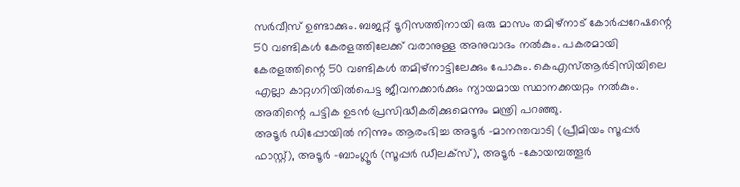സർവീസ് ഉണ്ടാക്കും. ബജറ്റ് ടൂറിസത്തിനായി ഒരു മാസം തമിഴ്നാട് കോർപ്പറേഷന്റെ 50 വണ്ടികൾ കേരളത്തിലേക്ക് വരാനുള്ള അനുവാദം നൽകും. പകരമായി കേരളത്തിന്റെ 50 വണ്ടികൾ തമിഴ്നാട്ടിലേക്കും പോകും. കെഎസ്ആർടിസിയിലെ എല്ലാ കാറ്റഗറിയിൽപെട്ട ജീവനക്കാർക്കും ന്യായമായ സ്ഥാനക്കയറ്റം നൽകും. അതിന്റെ പട്ടിക ഉടൻ പ്രസിദ്ധീകരിക്കുമെന്നും മന്ത്രി പറഞ്ഞു.
അടൂർ ഡിപ്പോയിൽ നിന്നും ആരംഭിച്ച അടൂർ -മാനന്തവാടി (പ്രീമിയം സൂപ്പർ ഫാസ്റ്റ്), അടൂർ -ബാംഗ്ലൂർ (സൂപ്പർ ഡീലക്സ്), അടൂർ -കോയമ്പത്തൂർ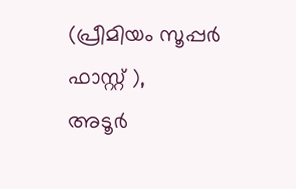(പ്രീമിയം സൂപ്പർ ഫാസ്റ്റ് ),
അടൂർ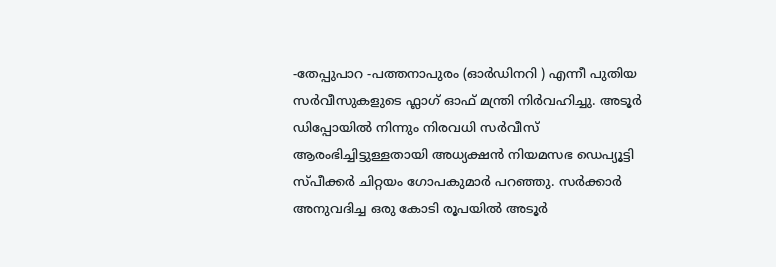-തേപ്പുപാറ -പത്തനാപുരം (ഓർഡിനറി ) എന്നീ പുതിയ സർവീസുകളുടെ ഫ്ലാഗ് ഓഫ് മന്ത്രി നിർവഹിച്ചു. അടൂർ ഡിപ്പോയിൽ നിന്നും നിരവധി സർവീസ് ആരംഭിച്ചിട്ടുള്ളതായി അധ്യക്ഷൻ നിയമസഭ ഡെപ്യൂട്ടി സ്പീക്കർ ചിറ്റയം ഗോപകുമാർ പറഞ്ഞു. സർക്കാർ അനുവദിച്ച ഒരു കോടി രൂപയിൽ അടൂർ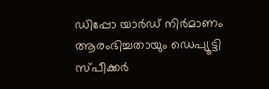ഡിപ്പോ യാർഡ് നിർമാണം ആരംഭിച്ചതായും ഡെപ്യൂട്ടി സ്പീക്കർ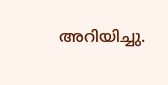അറിയിച്ചു.